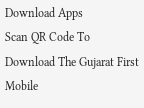Download Apps
Scan QR Code To Download The Gujarat First Mobile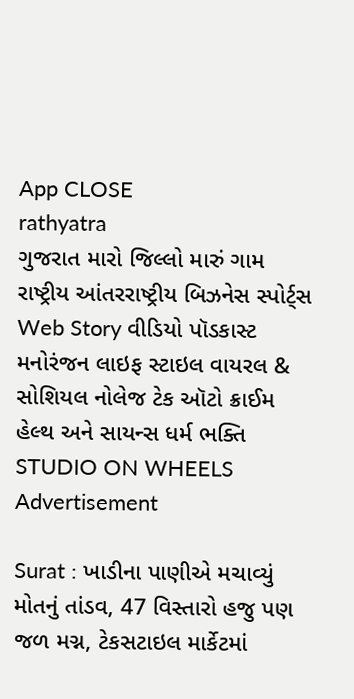App CLOSE
rathyatra
ગુજરાત મારો જિલ્લો મારું ગામ રાષ્ટ્રીય આંતરરાષ્ટ્રીય બિઝનેસ સ્પોર્ટ્સ Web Story વીડિયો પૉડકાસ્ટ મનોરંજન લાઇફ સ્ટાઇલ વાયરલ & સોશિયલ નોલેજ ટેક ઑટો ક્રાઈમ હેલ્થ અને સાયન્સ ધર્મ ભક્તિ STUDIO ON WHEELS
Advertisement

Surat : ખાડીના પાણીએ મચાવ્યું મોતનું તાંડવ, 47 વિસ્તારો હજુ પણ જળ મગ્ન, ટેકસટાઇલ માર્કેટમાં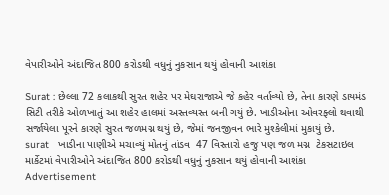વેપારીઓને અંદાજિત 800 કરોડથી વધુનું નુકસાન થયું હોવાની આશંકા

Surat : છેલ્લા 72 કલાકથી સુરત શહેર પર મેઘરાજાએ જે કહેર વર્તાવ્યો છે, તેના કારણે ડાયમંડ સિટી તરીકે ઓળખાતું આ શહેર હાલમાં અસ્તવ્યસ્ત બની ગયું છે. ખાડીઓના ઓવરફ્લો થવાથી સર્જાયેલા પૂરને કારણે સુરત જળમગ્ન થયું છે, જેમાં જનજીવન ભારે મુશ્કેલીમાં મુકાયું છે.
surat   ખાડીના પાણીએ મચાવ્યું મોતનું તાંડવ  47 વિસ્તારો હજુ પણ જળ મગ્ન  ટેકસટાઇલ માર્કેટમાં વેપારીઓને અંદાજિત 800 કરોડથી વધુનું નુકસાન થયું હોવાની આશંકા
Advertisement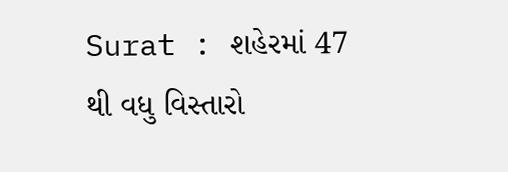Surat : શહેરમાં 47 થી વધુ વિસ્તારો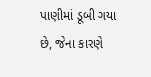પાણીમાં ડૂબી ગયા છે, જેના કારણે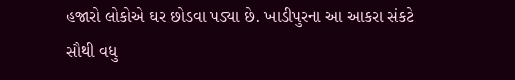હજારો લોકોએ ઘર છોડવા પડ્યા છે. ખાડીપુરના આ આકરા સંકટે સૌથી વધુ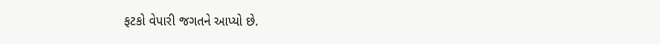ફટકો વેપારી જગતને આપ્યો છે.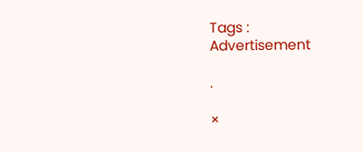Tags :
Advertisement

.

×